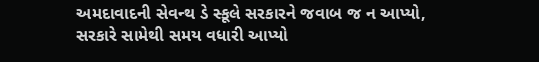અમદાવાદની સેવન્થ ડે સ્કૂલે સરકારને જવાબ જ ન આપ્યો, સરકારે સામેથી સમય વધારી આપ્યો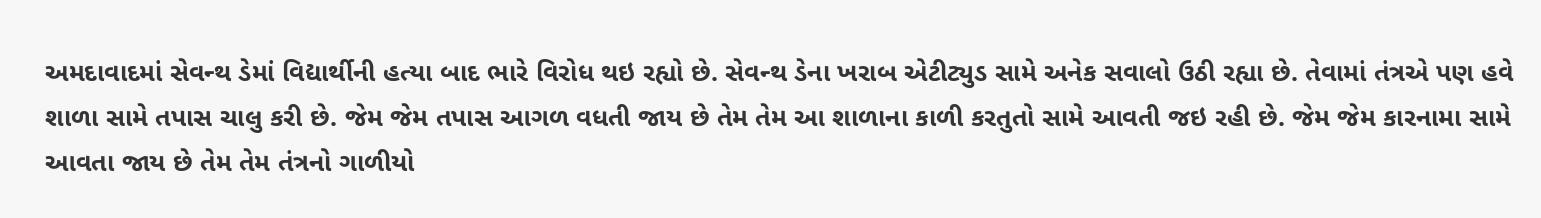અમદાવાદમાં સેવન્થ ડેમાં વિદ્યાર્થીની હત્યા બાદ ભારે વિરોધ થઇ રહ્યો છે. સેવન્થ ડેના ખરાબ એટીટ્યુડ સામે અનેક સવાલો ઉઠી રહ્યા છે. તેવામાં તંત્રએ પણ હવે શાળા સામે તપાસ ચાલુ કરી છે. જેમ જેમ તપાસ આગળ વધતી જાય છે તેમ તેમ આ શાળાના કાળી કરતુતો સામે આવતી જઇ રહી છે. જેમ જેમ કારનામા સામે આવતા જાય છે તેમ તેમ તંત્રનો ગાળીયો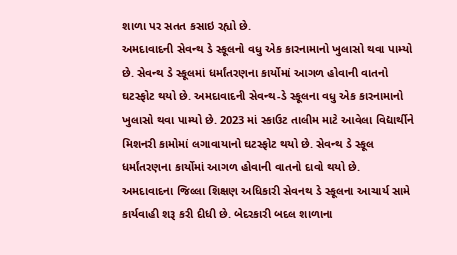શાળા પર સતત કસાઇ રહ્યો છે.
અમદાવાદની સેવન્થ ડે સ્કૂલનો વધુ એક કારનામાનો ખુલાસો થવા પામ્યો છે. સેવન્થ ડે સ્કૂલમાં ધર્માંતરણના કાર્યોમાં આગળ હોવાની વાતનો ઘટસ્ફોટ થયો છે. અમદાવાદની સેવન્થ-ડે સ્કૂલના વધુ એક કારનામાનો ખુલાસો થવા પામ્યો છે. 2023 માં સ્કાઉટ તાલીમ માટે આવેલા વિદ્યાર્થીને મિશનરી કામોમાં લગાવાયાનો ઘટસ્ફોટ થયો છે. સેવન્થ ડે સ્કૂલ ધર્માંતરણના કાર્યોમાં આગળ હોવાની વાતનો દાવો થયો છે.
અમદાવાદના જિલ્લા શિક્ષણ અધિકારી સેવનથ ડે સ્કૂલના આચાર્ય સામે કાર્યવાહી શરૂ કરી દીધી છે. બેદરકારી બદલ શાળાના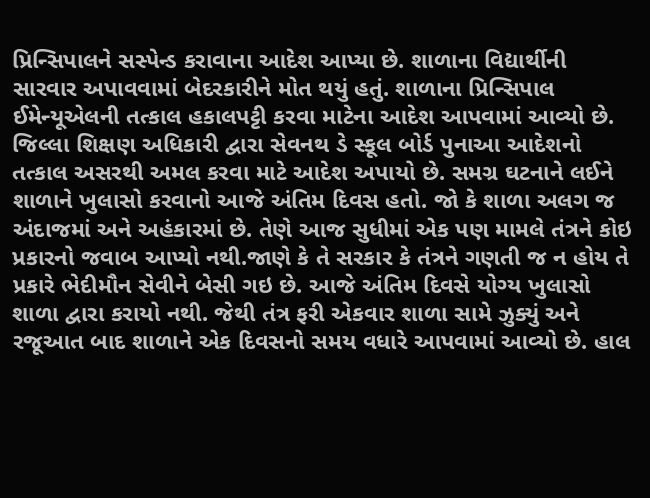પ્રિન્સિપાલને સસ્પેન્ડ કરાવાના આદેશ આપ્યા છે. શાળાના વિદ્યાર્થીની સારવાર અપાવવામાં બેદરકારીને મોત થયું હતું. શાળાના પ્રિન્સિપાલ ઈમેન્યૂએલની તત્કાલ હકાલપટ્ટી કરવા માટેના આદેશ આપવામાં આવ્યો છે. જિલ્લા શિક્ષણ અધિકારી દ્વારા સેવનથ ડે સ્કૂલ બોર્ડ પુનાઆ આદેશનો તત્કાલ અસરથી અમલ કરવા માટે આદેશ અપાયો છે. સમગ્ર ઘટનાને લઈને શાળાને ખુલાસો કરવાનો આજે અંતિમ દિવસ હતો. જો કે શાળા અલગ જ અંદાજમાં અને અહંકારમાં છે. તેણે આજ સુધીમાં એક પણ મામલે તંત્રને કોઇ પ્રકારનો જવાબ આપ્યો નથી.જાણે કે તે સરકાર કે તંત્રને ગણતી જ ન હોય તે પ્રકારે ભેદીમૌન સેવીને બેસી ગઇ છે. આજે અંતિમ દિવસે યોગ્ય ખુલાસો શાળા દ્વારા કરાયો નથી. જેથી તંત્ર ફરી એકવાર શાળા સામે ઝુક્યું અને રજૂઆત બાદ શાળાને એક દિવસનો સમય વધારે આપવામાં આવ્યો છે. હાલ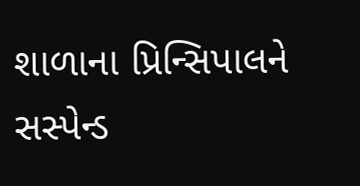શાળાના પ્રિન્સિપાલને સસ્પેન્ડ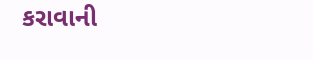કરાવાની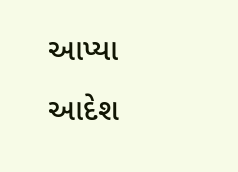આપ્યા આદેશ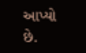આપ્યો છે.